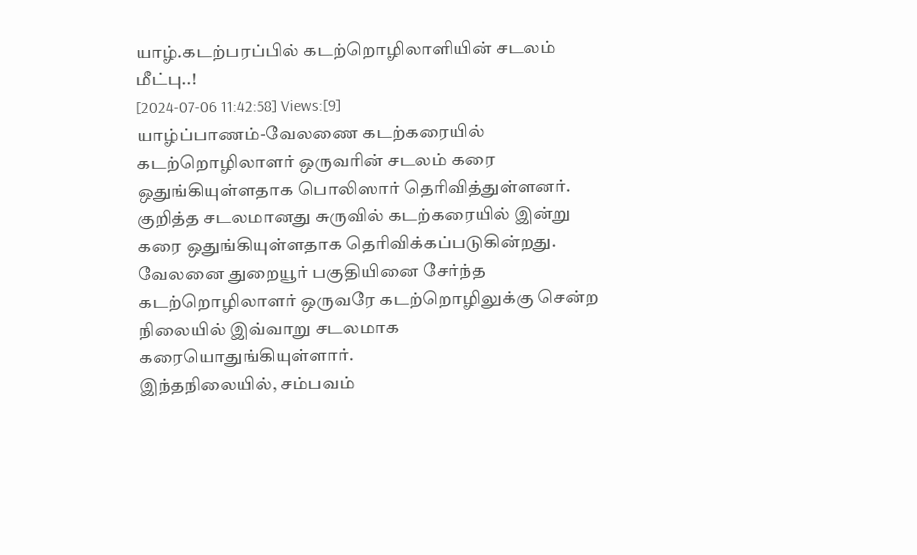யாழ்.கடற்பரப்பில் கடற்றொழிலாளியின் சடலம் மீட்பு..!
[2024-07-06 11:42:58] Views:[9]
யாழ்ப்பாணம்-வேலணை கடற்கரையில் கடற்றொழிலாளர் ஒருவரின் சடலம் கரை ஒதுங்கியுள்ளதாக பொலிஸார் தெரிவித்துள்ளனர்.
குறித்த சடலமானது சுருவில் கடற்கரையில் இன்று கரை ஒதுங்கியுள்ளதாக தெரிவிக்கப்படுகின்றது.
வேலனை துறையூர் பகுதியினை சேர்ந்த கடற்றொழிலாளர் ஒருவரே கடற்றொழிலுக்கு சென்ற நிலையில் இவ்வாறு சடலமாக கரையொதுங்கியுள்ளார்.
இந்தநிலையில், சம்பவம்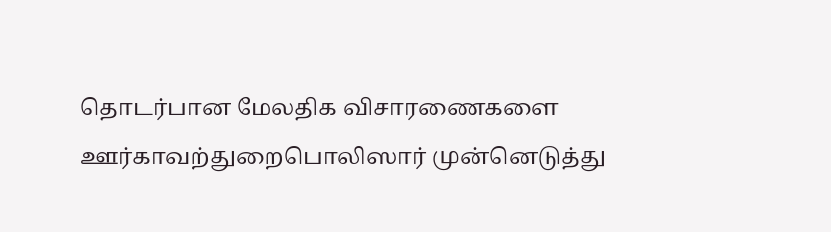தொடர்பான மேலதிக விசாரணைகளை ஊர்காவற்துறைபொலிஸார் முன்னெடுத்து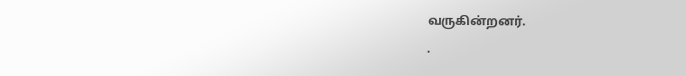வருகின்றனர்.
.